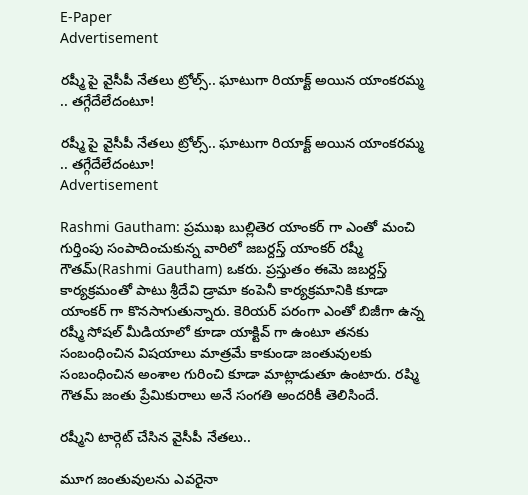E-Paper
Advertisement

రష్మీ పై వైసీపీ నేతలు ట్రోల్స్.. ఘాటుగా రియాక్ట్ అయిన యాంకరమ్మ .. తగ్గేదేలేదంటూ!

రష్మీ పై వైసీపీ నేతలు ట్రోల్స్.. ఘాటుగా రియాక్ట్ అయిన యాంకరమ్మ .. తగ్గేదేలేదంటూ!
Advertisement

Rashmi Gautham: ప్రముఖ బుల్లితెర యాంకర్ గా ఎంతో మంచి గుర్తింపు సంపాదించుకున్న వారిలో జబర్దస్త్ యాంకర్ రష్మీ గౌతమ్(Rashmi Gautham) ఒకరు. ప్రస్తుతం ఈమె జబర్దస్త్ కార్యక్రమంతో పాటు శ్రీదేవి డ్రామా కంపెనీ కార్యక్రమానికి కూడా యాంకర్ గా కొనసాగుతున్నారు. కెరియర్ పరంగా ఎంతో బిజీగా ఉన్న రష్మీ సోషల్ మీడియాలో కూడా యాక్టివ్ గా ఉంటూ తనకు సంబంధించిన విషయాలు మాత్రమే కాకుండా జంతువులకు సంబంధించిన అంశాల గురించి కూడా మాట్లాడుతూ ఉంటారు. రష్మి గౌతమ్ జంతు ప్రేమికురాలు అనే సంగతి అందరికీ తెలిసిందే.

రష్మీని టార్గెట్ చేసిన వైసీపీ నేతలు..

మూగ జంతువులను ఎవరైనా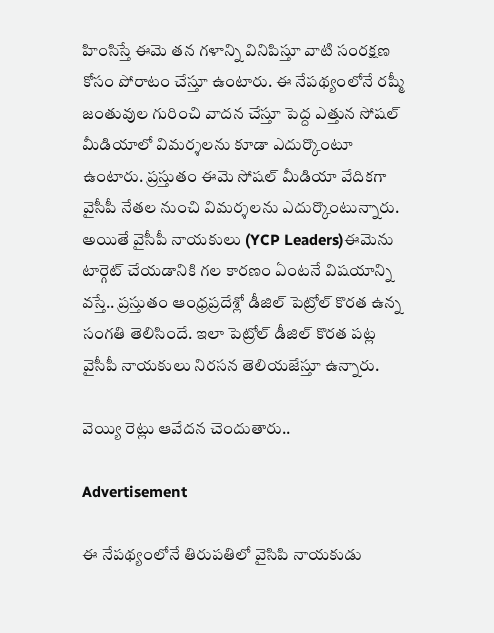హింసిస్తే ఈమె తన గళాన్ని వినిపిస్తూ వాటి సంరక్షణ కోసం పోరాటం చేస్తూ ఉంటారు. ఈ నేపథ్యంలోనే రష్మీ జంతువుల గురించి వాదన చేస్తూ పెద్ద ఎత్తున సోషల్ మీడియాలో విమర్శలను కూడా ఎదుర్కొంటూ ఉంటారు. ప్రస్తుతం ఈమె సోషల్ మీడియా వేదికగా వైసీపీ నేతల నుంచి విమర్శలను ఎదుర్కొంటున్నారు. అయితే వైసీపీ నాయకులు (YCP Leaders)ఈమెను టార్గెట్ చేయడానికి గల కారణం ఏంటనే విషయాన్ని వస్తే.. ప్రస్తుతం ఆంధ్రప్రదేశ్లో డీజిల్ పెట్రోల్ కొరత ఉన్న సంగతి తెలిసిందే. ఇలా పెట్రోల్ డీజిల్ కొరత పట్ల వైసీపీ నాయకులు నిరసన తెలియజేస్తూ ఉన్నారు.

వెయ్యి రెట్లు ఆవేదన చెందుతారు..

Advertisement

ఈ నేపథ్యంలోనే తిరుపతిలో వైసిపి నాయకుడు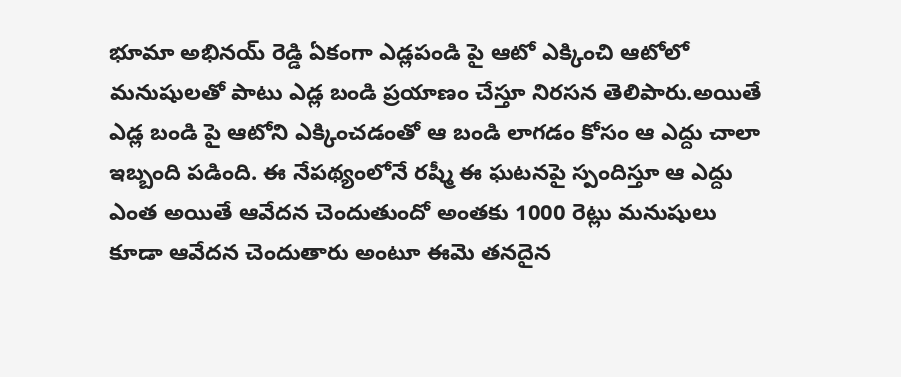భూమా అభినయ్ రెడ్డి ఏకంగా ఎడ్లపండి పై ఆటో ఎక్కించి ఆటోలో మనుషులతో పాటు ఎడ్ల బండి ప్రయాణం చేస్తూ నిరసన తెలిపారు.అయితే ఎడ్ల బండి పై ఆటోని ఎక్కించడంతో ఆ బండి లాగడం కోసం ఆ ఎద్దు చాలా ఇబ్బంది పడింది. ఈ నేపథ్యంలోనే రష్మీ ఈ ఘటనపై స్పందిస్తూ ఆ ఎద్దు ఎంత అయితే ఆవేదన చెందుతుందో అంతకు 1000 రెట్లు మనుషులు కూడా ఆవేదన చెందుతారు అంటూ ఈమె తనదైన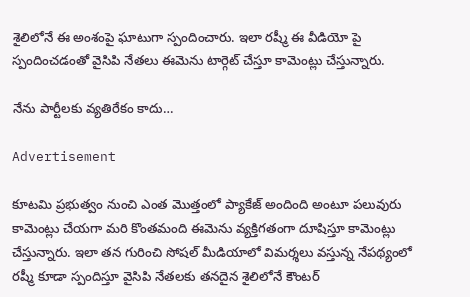శైలిలోనే ఈ అంశంపై ఘాటుగా స్పందించారు. ఇలా రష్మీ ఈ వీడియో పై స్పందించడంతో వైసిపి నేతలు ఈమెను టార్గెట్ చేస్తూ కామెంట్లు చేస్తున్నారు.

నేను పార్టీలకు వ్యతిరేకం కాదు…

Advertisement

కూటమి ప్రభుత్వం నుంచి ఎంత మొత్తంలో ప్యాకేజ్ అందింది అంటూ పలువురు కామెంట్లు చేయగా మరి కొంతమంది ఈమెను వ్యక్తిగతంగా దూషిస్తూ కామెంట్లు చేస్తున్నారు. ఇలా తన గురించి సోషల్ మీడియాలో విమర్శలు వస్తున్న నేపథ్యంలో రష్మీ కూడా స్పందిస్తూ వైసిపి నేతలకు తనదైన శైలిలోనే కౌంటర్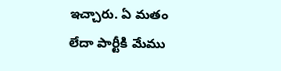ఇచ్చారు. ఏ మతం లేదా పార్టీకి మేము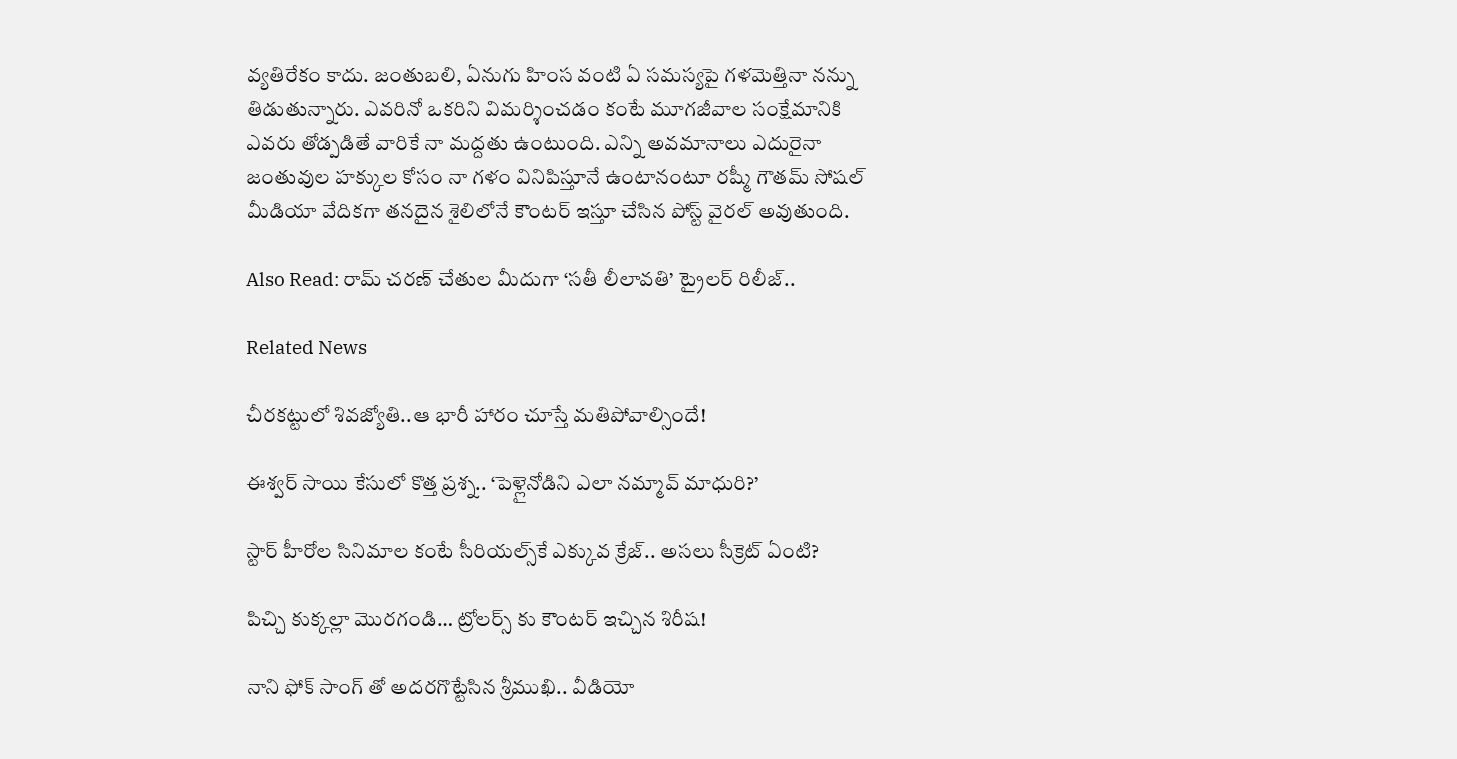వ్యతిరేకం కాదు. జంతుబలి, ఏనుగు హింస వంటి ఏ సమస్యపై గళమెత్తినా నన్ను తిడుతున్నారు. ఎవరినో ఒకరిని విమర్శించడం కంటే మూగజీవాల సంక్షేమానికి ఎవరు తోడ్పడితే వారికే నా మద్దతు ఉంటుంది. ఎన్ని అవమానాలు ఎదురైనా జంతువుల హక్కుల కోసం నా గళం వినిపిస్తూనే ఉంటానంటూ రష్మీ గౌతమ్ సోషల్ మీడియా వేదికగా తనదైన శైలిలోనే కౌంటర్ ఇస్తూ చేసిన పోస్ట్ వైరల్ అవుతుంది.

Also Read: రామ్ చరణ్ చేతుల మీదుగా ‘సతీ లీలావతి’ ట్రైలర్ రిలీజ్..

Related News

చీరకట్టులో శివజ్యోతి..ఆ భారీ హారం చూస్తే మతిపోవాల్సిందే!

ఈశ్వర్ సాయి కేసులో కొత్త ప్రశ్న.. ‘పెళ్లైనోడిని ఎలా నమ్మావ్ మాధురి?’

స్టార్ హీరోల సినిమాల కంటే సీరియల్స్‌కే ఎక్కువ క్రేజ్.. అసలు సీక్రెట్ ఏంటి?

పిచ్చి కుక్కల్లా మొరగండి… ట్రోలర్స్ కు కౌంటర్ ఇచ్చిన శిరీష!

నాని ఫోక్ సాంగ్ తో అదరగొట్టేసిన శ్రీముఖి.. వీడియో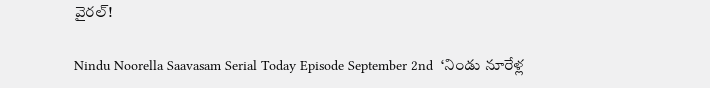వైరల్!

Nindu Noorella Saavasam Serial Today Episode September 2nd  ‘నిండు నూరేళ్ల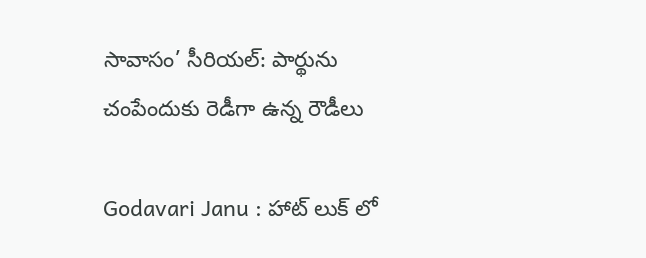సావాసం’ సీరియల్‌: పార్థును చంపేందుకు రెడీగా ఉన్న రౌడీలు

Godavari Janu : హాట్ లుక్ లో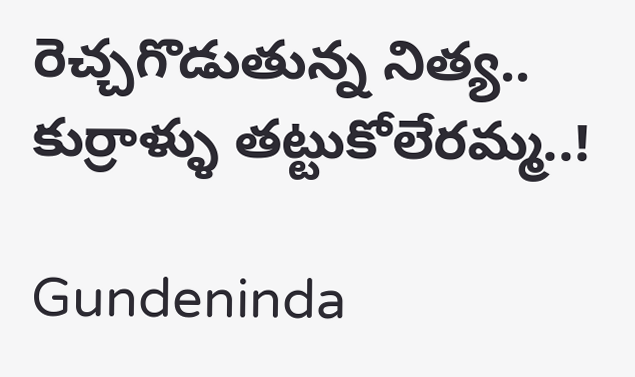రెచ్చగొడుతున్న నిత్య.. కుర్రాళ్ళు తట్టుకోలేరమ్మ..!

Gundeninda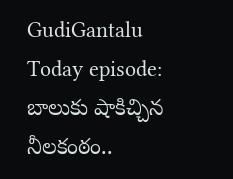GudiGantalu Today episode: బాలుకు షాకిచ్చిన నీలకంఠం..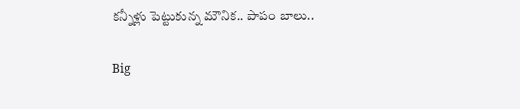కన్నీళ్లు పెట్టుకున్న మౌనిక.. పాపం బాలు..

Big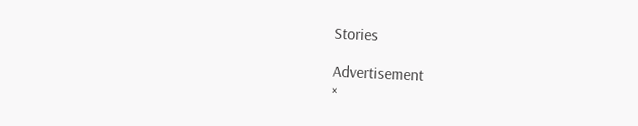Stories

Advertisement
×